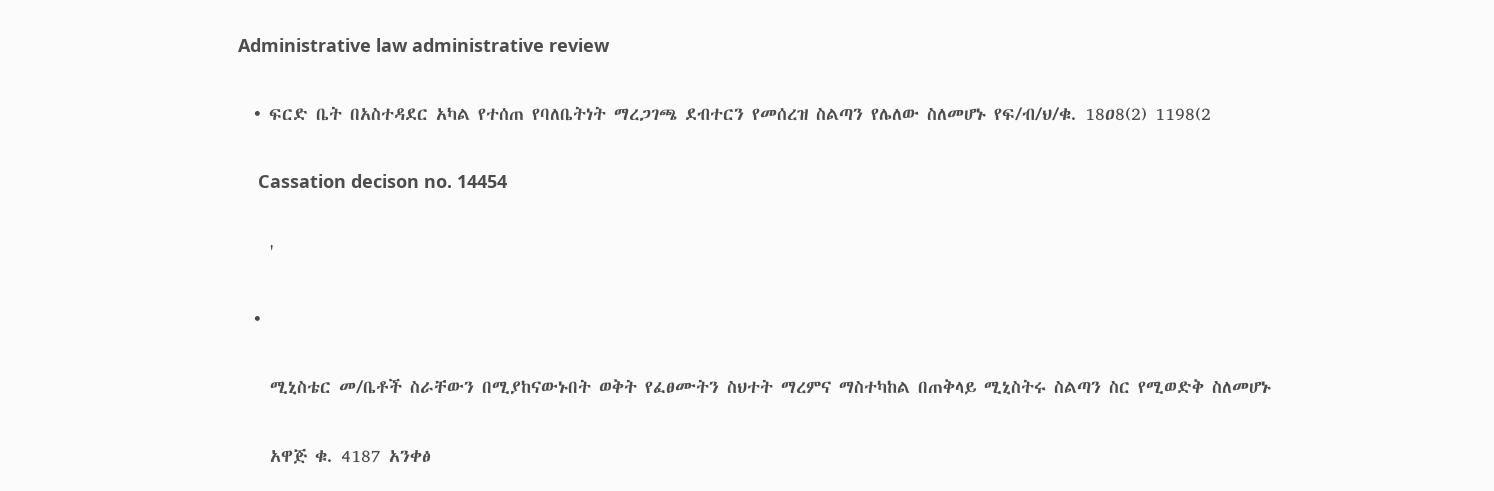Administrative law administrative review

  • ፍርድ ቤት በአስተዳደር አካል የተሰጠ የባለቤትነት ማረጋገጫ ደብተርን የመሰረዝ ስልጣን የሌለው ስለመሆኑ የፍ/ብ/ህ/ቁ. 18ዐ8(2) 1198(2

    Cassation decison no. 14454

    '

  •

    ሚኒስቴር መ/ቤቶች ስራቸውን በሚያከናውኑበት ወቅት የፈፀሙትን ስህተት ማረምና ማስተካከል በጠቅላይ ሚኒስትሩ ስልጣን ስር የሚወድቅ ስለመሆኑ

    አዋጅ ቁ. 4187 አንቀፅ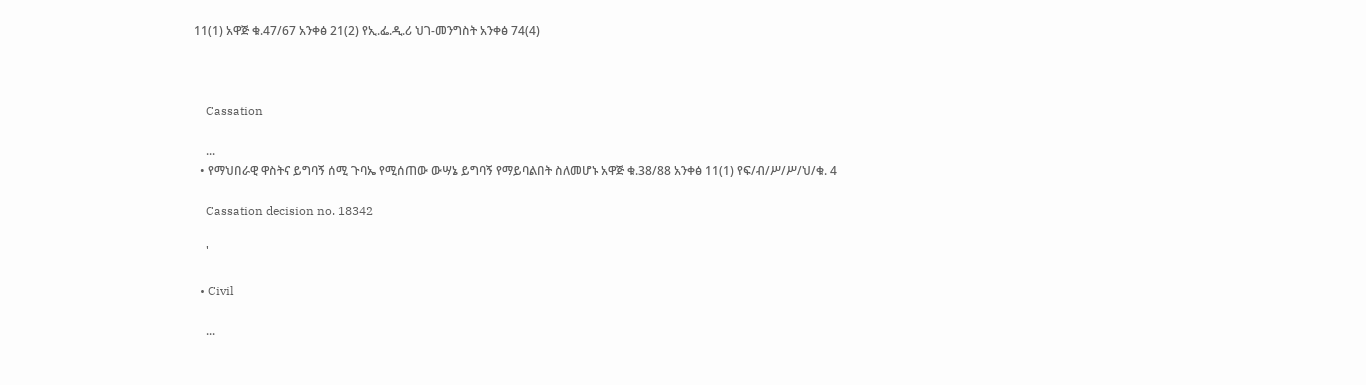11(1) አዋጅ ቁ.47/67 አንቀፅ 21(2) የኢ.ፌ.ዲ.ሪ ህገ-መንግስት አንቀፅ 74(4)



    Cassation

    ...
  • የማህበራዊ ዋስትና ይግባኝ ሰሚ ጉባኤ የሚሰጠው ውሣኔ ይግባኝ የማይባልበት ስለመሆኑ አዋጅ ቁ.38/88 አንቀፅ 11(1) የፍ/ብ/ሥ/ሥ/ህ/ቁ. 4

    Cassation decision no. 18342

    '

  • Civil

    ...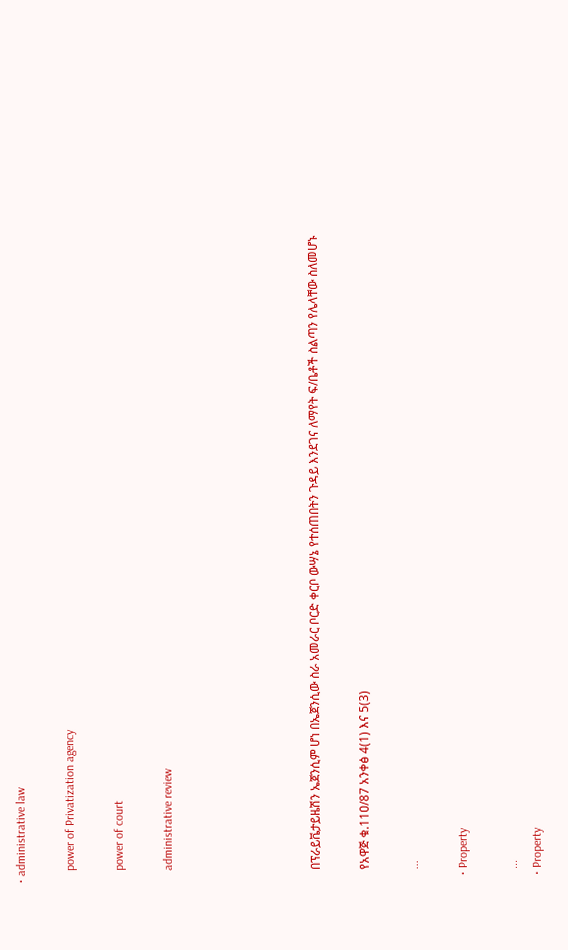• administrative law

    power of Privatization agency

    power of court

    administrative review





    በፕራይቬታይዜሽን ኤጀንሲም ሆነ በኤጀንሲው ስራ አመራር ቦርድ ቀርቦ ውሣኔ የተሰጠበትን ጉዳይ እንደገና ለማየት ፍ/ቤቶች ስልጣን የሌላቸው ስለመሆኑ

    የአዋጅ ቁ.11ዐ/87 አንቀፅ 4(1) እና 5(3)

    ...

  • Property

    ...
  • Property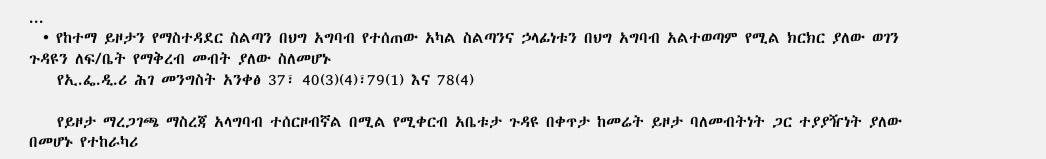...
  • የከተማ ይዞታን የማስተዳደር ስልጣን በህግ አግባብ የተሰጠው አካል ስልጣንና ኃላፊነቱን በህግ አግባብ አልተወጣም የሚል ክርክር ያለው ወገን ጉዳዩን ለፍ/ቤት የማቅረብ መብት ያለው ስለመሆኑ
    የኢ.ፌ.ዲ.ሪ ሕገ መንግስት አንቀፅ 37፣ 40(3)(4)፣79(1) እና 78(4)

    የይዞታ ማረጋገጫ ማስረጃ አላግባብ ተሰርዞብኛል በሚል የሚቀርብ አቤቱታ ጉዳዩ በቀጥታ ከመሬት ይዞታ ባለመብትነት ጋር ተያያዥነት ያለው በመሆኑ የተከራካሪ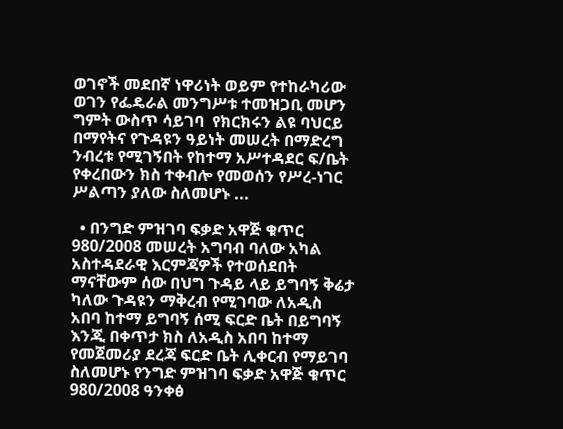ወገኖች መደበኛ ነዋሪነት ወይም የተከራካሪው ወገን የፌዴራል መንግሥቱ ተመዝጋቢ መሆን ግምት ውስጥ ሳይገባ  የክርክሩን ልዩ ባህርይ በማየትና የጉዳዩን ዓይነት መሠረት በማድረግ ንብረቱ የሚገኝበት የከተማ አሥተዳደር ፍ/ቤት የቀረበውን ክስ ተቀብሎ የመወሰን የሥረ-ነገር ሥልጣን ያለው ስለመሆኑ ...

  • በንግድ ምዝገባ ፍቃድ አዋጅ ቁጥር 980/2008 መሠረት አግባብ ባለው አካል አስተዳደራዊ እርምጃዎች የተወሰደበት ማናቸውም ሰው በህግ ጉዳይ ላይ ይግባኝ ቅሬታ ካለው ጉዳዩን ማቅረብ የሚገባው ለአዲስ አበባ ከተማ ይግባኝ ሰሚ ፍርድ ቤት በይግባኝ እንጂ በቀጥታ ክስ ለአዲስ አበባ ከተማ የመጀመሪያ ደረጃ ፍርድ ቤት ሊቀርብ የማይገባ ስለመሆኑ የንግድ ምዝገባ ፍቃድ አዋጅ ቁጥር 980/2008 ዓንቀፅ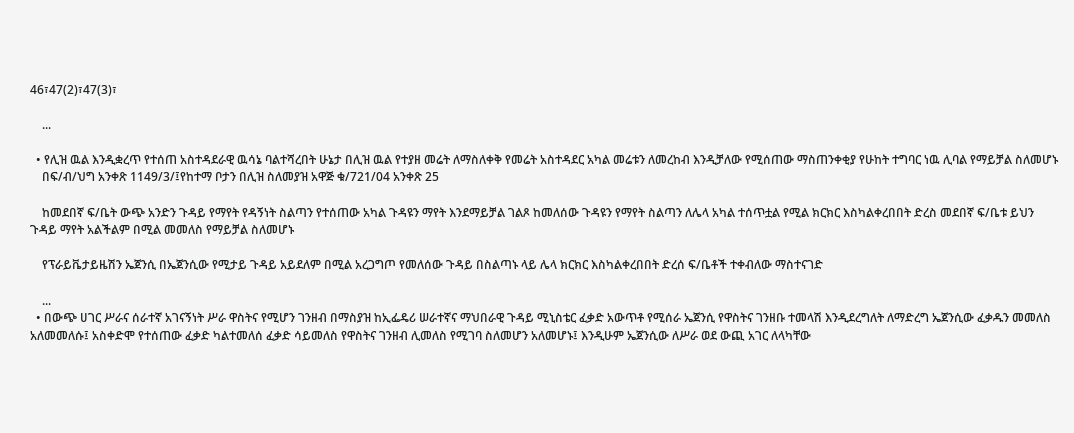46፣47(2)፣47(3)፣

    ...

  • የሊዝ ዉል እንዲቋረጥ የተሰጠ አስተዳደራዊ ዉሳኔ ባልተሻረበት ሁኔታ በሊዝ ዉል የተያዘ መሬት ለማስለቀቅ የመሬት አስተዳደር አካል መሬቱን ለመረከብ እንዲቻለው የሚሰጠው ማስጠንቀቂያ የሁከት ተግባር ነዉ ሊባል የማይቻል ስለመሆኑ
    በፍ/ብ/ህግ አንቀጽ 1149/3/፤የከተማ ቦታን በሊዝ ስለመያዝ አዋጅ ቁ/721/04 አንቀጽ 25

    ከመደበኛ ፍ/ቤት ውጭ አንድን ጉዳይ የማየት የዳኝነት ስልጣን የተሰጠው አካል ጉዳዩን ማየት እንደማይቻል ገልጾ ከመለሰው ጉዳዩን የማየት ስልጣን ለሌላ አካል ተሰጥቷል የሚል ክርክር እስካልቀረበበት ድረስ መደበኛ ፍ/ቤቱ ይህን ጉዳይ ማየት አልችልም በሚል መመለስ የማይቻል ስለመሆኑ

    የፕራይቬታይዜሽን ኤጀንሲ በኤጀንሲው የሚታይ ጉዳይ አይደለም በሚል አረጋግጦ የመለሰው ጉዳይ በስልጣኑ ላይ ሌላ ክርክር እስካልቀረበበት ድረሰ ፍ/ቤቶች ተቀብለው ማስተናገድ

    ...
  • በውጭ ሀገር ሥራና ሰራተኛ አገናኝነት ሥራ ዋስትና የሚሆን ገንዘብ በማስያዝ ከኢፌዴሪ ሠራተኛና ማህበራዊ ጉዳይ ሚኒስቴር ፈቃድ አውጥቶ የሚሰራ ኤጀንሲ የዋስትና ገንዘቡ ተመላሽ እንዲደረግለት ለማድረግ ኤጀንሲው ፈቃዱን መመለስ አለመመለሱ፤ አስቀድሞ የተሰጠው ፈቃድ ካልተመለሰ ፈቃድ ሳይመለስ የዋስትና ገንዘብ ሊመለስ የሚገባ ስለመሆን አለመሆኑ፤ እንዲሁም ኤጀንሲው ለሥራ ወደ ውጪ አገር ለላካቸው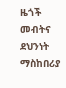ዜጎች መብትና ደህንነት ማስከበሪያ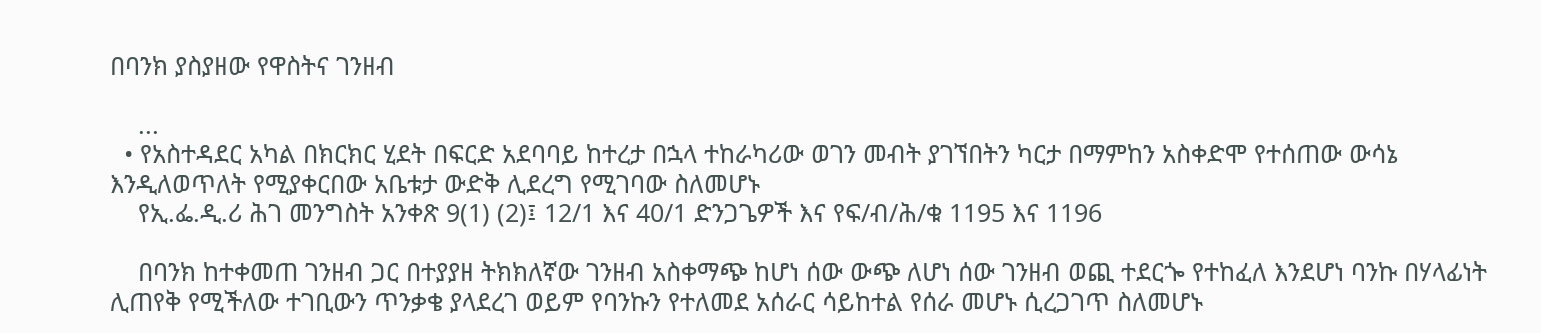በባንክ ያስያዘው የዋስትና ገንዘብ

    ...
  • የአስተዳደር አካል በክርክር ሂደት በፍርድ አደባባይ ከተረታ በኋላ ተከራካሪው ወገን መብት ያገኘበትን ካርታ በማምከን አስቀድሞ የተሰጠው ውሳኔ እንዲለወጥለት የሚያቀርበው አቤቱታ ውድቅ ሊደረግ የሚገባው ስለመሆኑ
    የኢ.ፌ.ዲ.ሪ ሕገ መንግስት አንቀጽ 9(1) (2)፤ 12/1 እና 40/1 ድንጋጌዎች እና የፍ/ብ/ሕ/ቁ 1195 እና 1196

    በባንክ ከተቀመጠ ገንዘብ ጋር በተያያዘ ትክክለኛው ገንዘብ አስቀማጭ ከሆነ ሰው ውጭ ለሆነ ሰው ገንዘብ ወጪ ተደርጐ የተከፈለ እንደሆነ ባንኩ በሃላፊነት ሊጠየቅ የሚችለው ተገቢውን ጥንቃቄ ያላደረገ ወይም የባንኩን የተለመደ አሰራር ሳይከተል የሰራ መሆኑ ሲረጋገጥ ስለመሆኑ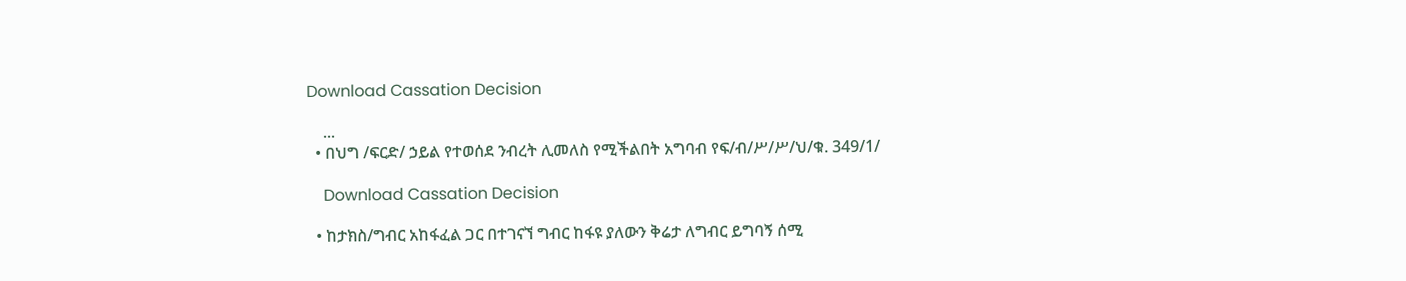Download Cassation Decision

    ...
  • በህግ /ፍርድ/ ኃይል የተወሰደ ንብረት ሊመለስ የሚችልበት አግባብ የፍ/ብ/ሥ/ሥ/ህ/ቁ. 349/1/

    Download Cassation Decision

  • ከታክስ/ግብር አከፋፈል ጋር በተገናኘ ግብር ከፋዩ ያለውን ቅሬታ ለግብር ይግባኝ ሰሚ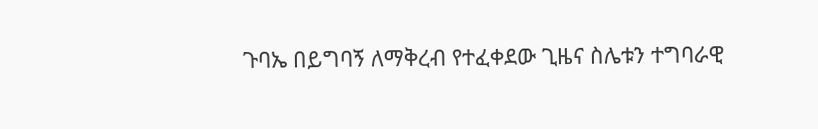ጉባኤ በይግባኝ ለማቅረብ የተፈቀደው ጊዜና ስሌቱን ተግባራዊ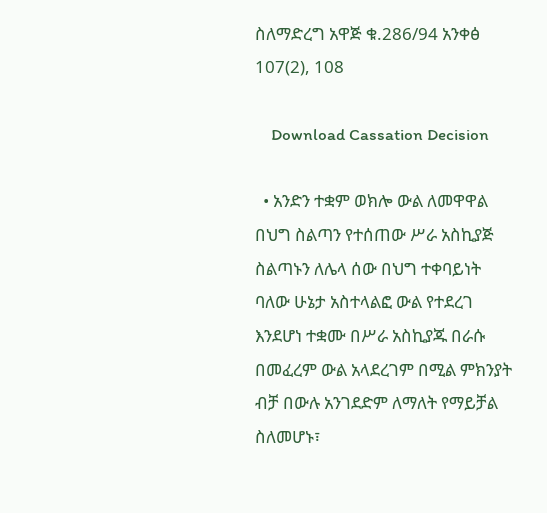ስለማድረግ አዋጅ ቁ.286/94 አንቀፅ 107(2), 108

    Download Cassation Decision

  • አንድን ተቋም ወክሎ ውል ለመዋዋል በህግ ስልጣን የተሰጠው ሥራ አስኪያጅ ስልጣኑን ለሌላ ሰው በህግ ተቀባይነት ባለው ሁኔታ አስተላልፎ ውል የተደረገ እንደሆነ ተቋሙ በሥራ አስኪያጁ በራሱ በመፈረም ውል አላደረገም በሚል ምክንያት ብቻ በውሉ አንገደድም ለማለት የማይቻል ስለመሆኑ፣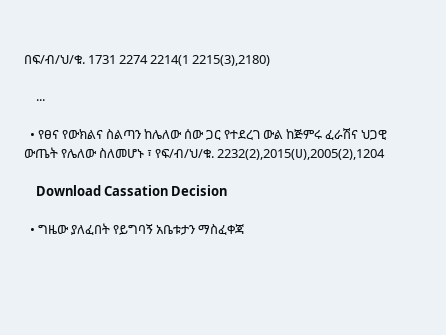በፍ/ብ/ህ/ቁ. 1731 2274 2214(1 2215(3),2180)

    ...

  • የፀና የውክልና ስልጣን ከሌለው ሰው ጋር የተደረገ ውል ከጅምሩ ፈራሽና ህጋዊ ውጤት የሌለው ስለመሆኑ ፣ የፍ/ብ/ህ/ቁ. 2232(2),2015(ሀ),2005(2),1204

    Download Cassation Decision

  • ግዜው ያለፈበት የይግባኝ አቤቱታን ማስፈቀጃ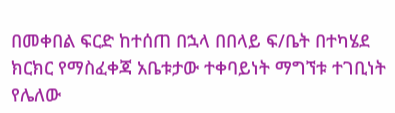በመቀበል ፍርድ ከተሰጠ በኋላ በበላይ ፍ/ቤት በተካሄደ ክርክር የማስፈቀጃ አቤቱታው ተቀባይነት ማግኘቱ ተገቢነት የሌለው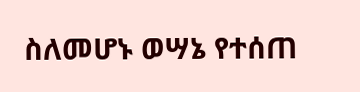ስለመሆኑ ወሣኔ የተሰጠ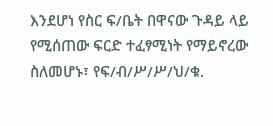እንደሆነ የስር ፍ/ቤት በዋናው ጉዳይ ላይ የሚሰጠው ፍርድ ተፈፃሚነት የማይኖረው ስለመሆኑ፣ የፍ/ብ/ሥ/ሥ/ህ/ቁ.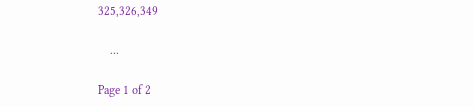325,326,349

    ...

Page 1 of 2